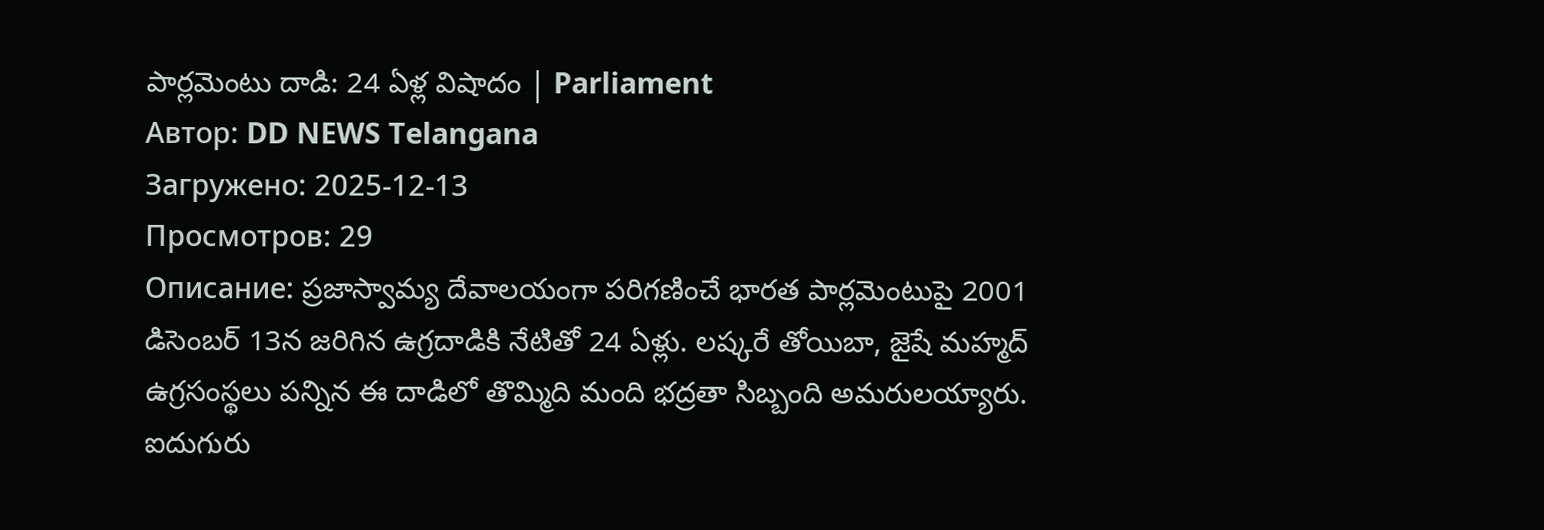పార్లమెంటు దాడి: 24 ఏళ్ల విషాదం | Parliament
Автор: DD NEWS Telangana
Загружено: 2025-12-13
Просмотров: 29
Описание: ప్రజాస్వామ్య దేవాలయంగా పరిగణించే భారత పార్లమెంటుపై 2001 డిసెంబర్ 13న జరిగిన ఉగ్రదాడికి నేటితో 24 ఏళ్లు. లష్కరే తోయిబా, జైషే మహ్మద్ ఉగ్రసంస్థలు పన్నిన ఈ దాడిలో తొమ్మిది మంది భద్రతా సిబ్బంది అమరులయ్యారు. ఐదుగురు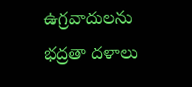ఉగ్రవాదులను భద్రతా దళాలు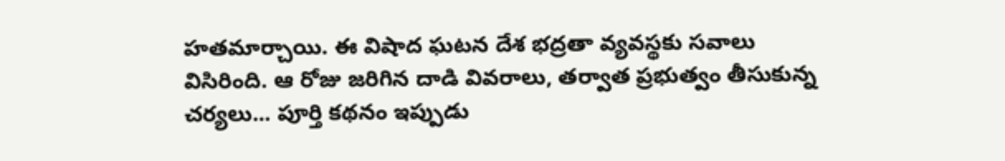హతమార్చాయి. ఈ విషాద ఘటన దేశ భద్రతా వ్యవస్థకు సవాలు విసిరింది. ఆ రోజు జరిగిన దాడి వివరాలు, తర్వాత ప్రభుత్వం తీసుకున్న చర్యలు... పూర్తి కథనం ఇప్పుడు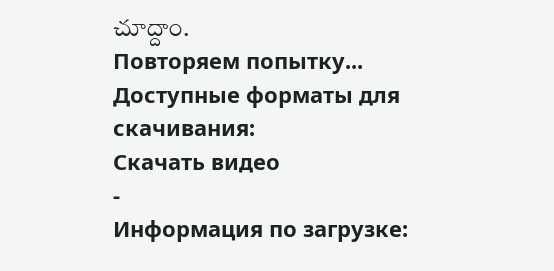చూద్దాం.
Повторяем попытку...
Доступные форматы для скачивания:
Скачать видео
-
Информация по загрузке: